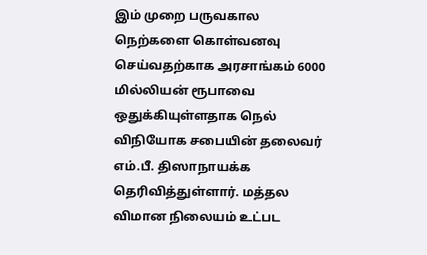இம் முறை பருவகால நெற்களை கொள்வனவு செய்வதற்காக அரசாங்கம் 6000 மில்லியன் ரூபாவை ஒதுக்கியுள்ளதாக நெல் விநியோக சபையின் தலைவர் எம்.பீ. திஸாநாயக்க தெரிவித்துள்ளார். மத்தல விமான நிலையம் உட்பட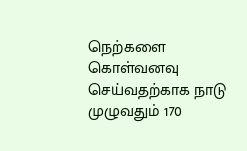நெற்களை கொள்வனவு செய்வதற்காக நாடு முழுவதும் 170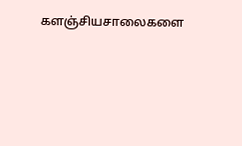களஞ்சியசாலைகளை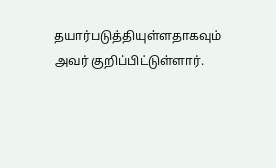தயார்படுத்தியுள்ளதாகவும் அவர் குறிப்பிட்டுள்ளார்.